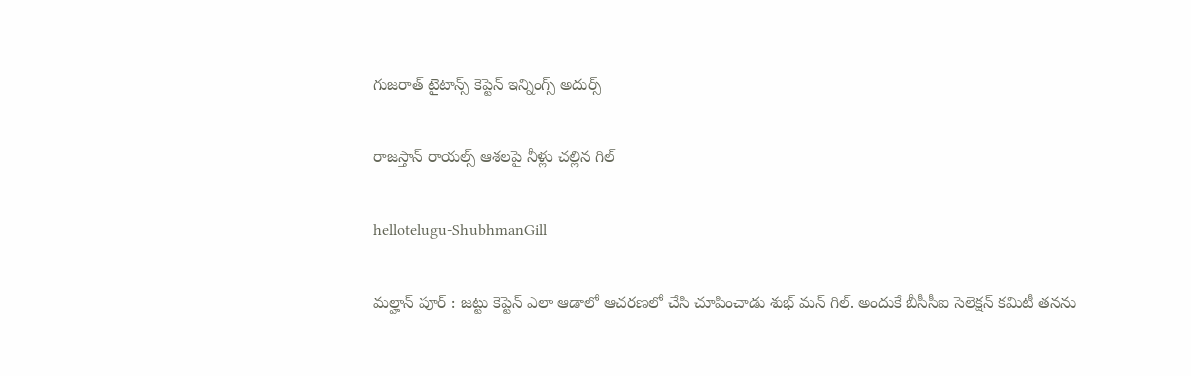గుజ‌రాత్ టైటాన్స్ కెప్టెన్ ఇన్నింగ్స్ అదుర్స్

రాజ‌స్తాన్ రాయ‌ల్స్ ఆశ‌లపై నీళ్లు చ‌ల్లిన గిల్

hellotelugu-ShubhmanGill

మ‌ల్హాన్ పూర్ : జ‌ట్టు కెప్టెన్ ఎలా ఆడాలో ఆచ‌ర‌ణ‌లో చేసి చూపించాడు శుభ్ మ‌న్ గిల్. అందుకే బీసీసీఐ సెలెక్ష‌న్ క‌మిటీ త‌న‌ను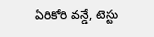ఏరికోరి వ‌న్డే, టెస్టు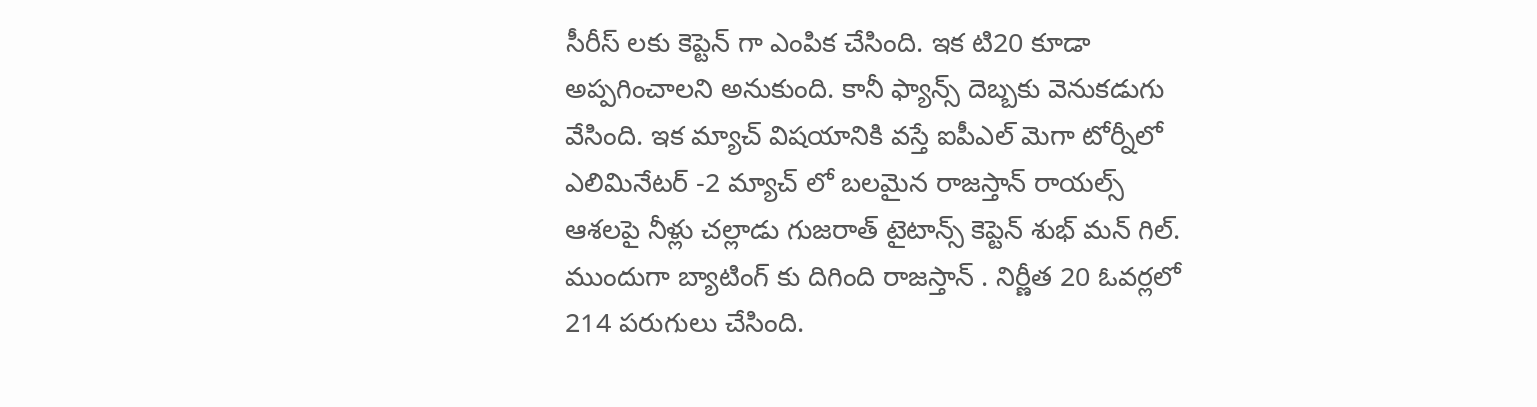సీరీస్ ల‌కు కెప్టెన్ గా ఎంపిక చేసింది. ఇక టి20 కూడా అప్ప‌గించాల‌ని అనుకుంది. కానీ ఫ్యాన్స్ దెబ్బ‌కు వెనుక‌డుగు వేసింది. ఇక మ్యాచ్ విష‌యానికి వ‌స్తే ఐపీఎల్ మెగా టోర్నీలో ఎలిమినేట‌ర్ -2 మ్యాచ్ లో బ‌ల‌మైన రాజ‌స్తాన్ రాయ‌ల్స్ ఆశ‌ల‌పై నీళ్లు చ‌ల్లాడు గుజ‌రాత్ టైటాన్స్ కెప్టెన్ శుభ్ మ‌న్ గిల్. ముందుగా బ్యాటింగ్ కు దిగింది రాజ‌స్తాన్ . నిర్ణీత 20 ఓవ‌ర్ల‌లో 214 ప‌రుగులు చేసింది.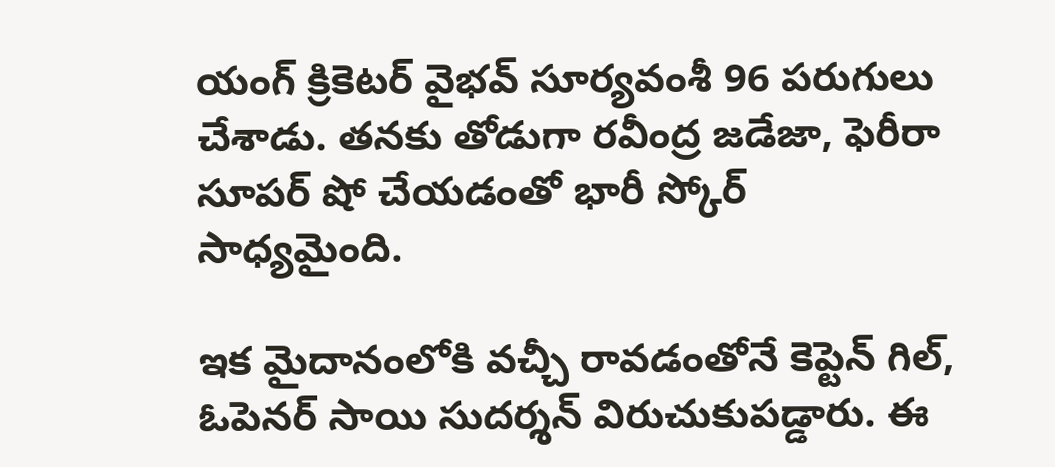యంగ్ క్రికెట‌ర్ వైభ‌వ్ సూర్య‌వంశీ 96 ప‌రుగులు చేశాడు. త‌న‌కు తోడుగా ర‌వీంద్ర జ‌డేజా, ఫెరీరా సూప‌ర్ షో చేయ‌డంతో భారీ స్కోర్ సాధ్య‌మైంది.

ఇక మైదానంలోకి వ‌చ్చీ రావ‌డంతోనే కెప్టెన్ గిల్, ఓపెన‌ర్ సాయి సుద‌ర్శ‌న్ విరుచుకుప‌డ్డారు. ఈ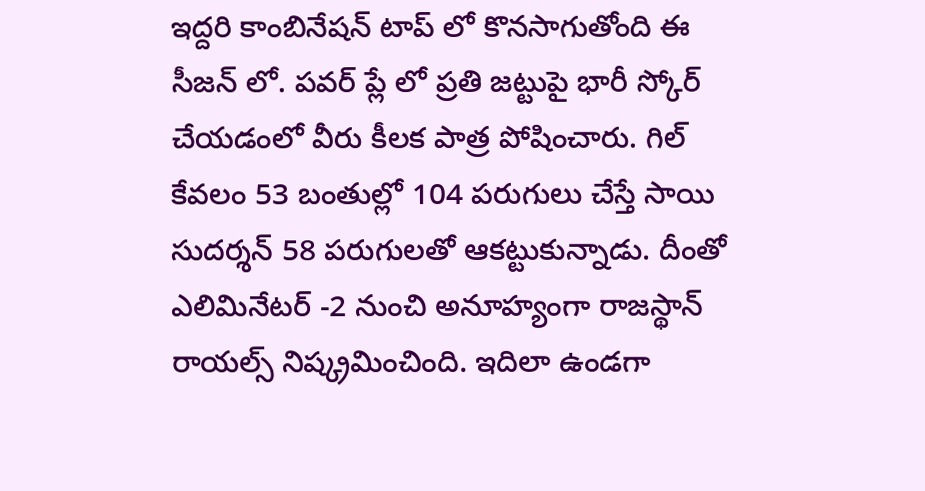ఇద్ద‌రి కాంబినేష‌న్ టాప్ లో కొన‌సాగుతోంది ఈ సీజ‌న్ లో. ప‌వ‌ర్ ప్లే లో ప్ర‌తి జ‌ట్టుపై భారీ స్కోర్ చేయ‌డంలో వీరు కీల‌క పాత్ర పోషించారు. గిల్ కేవ‌లం 53 బంతుల్లో 104 ప‌రుగులు చేస్తే సాయి సుద‌ర్శ‌న్ 58 ప‌రుగుల‌తో ఆక‌ట్టుకున్నాడు. దీంతో ఎలిమినేట‌ర్ -2 నుంచి అనూహ్యంగా రాజ‌స్థాన్ రాయ‌ల్స్ నిష్క్ర‌మించింది. ఇదిలా ఉండ‌గా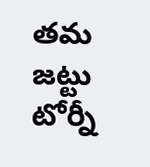త‌మ జ‌ట్టు టోర్నీ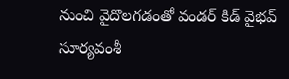నుంచి వైదొల‌గ‌డంతో వండ‌ర్ కిడ్ వైభ‌వ్ సూర్య‌వంశీ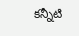క‌న్నీటి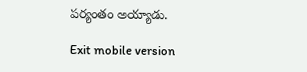ప‌ర్యంతం అయ్యాడు.

Exit mobile version